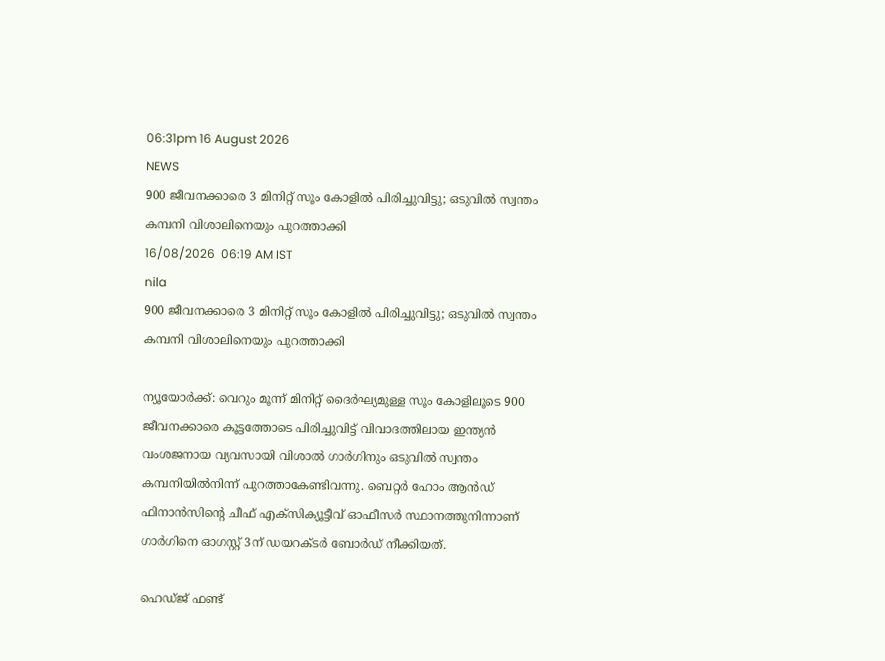06:31pm 16 August 2026
NEWS
900 ജീവനക്കാരെ 3 മിനിറ്റ് സൂം കോളിൽ പിരിച്ചുവിട്ടു; ഒടുവിൽ സ്വന്തം കമ്പനി വിശാലിനെയും പുറത്താക്കി
16/08/2026  06:19 AM IST
nila
900 ജീവനക്കാരെ 3 മിനിറ്റ് സൂം കോളിൽ പിരിച്ചുവിട്ടു; ഒടുവിൽ സ്വന്തം കമ്പനി വിശാലിനെയും പുറത്താക്കി

ന്യൂയോർക്ക്: വെറും മൂന്ന് മിനിറ്റ് ദൈർഘ്യമുള്ള സൂം കോളിലൂടെ 900 ജീവനക്കാരെ കൂട്ടത്തോടെ പിരിച്ചുവിട്ട് വിവാദത്തിലായ ഇന്ത്യൻ വംശജനായ വ്യവസായി വിശാൽ ഗാർഗിനും ഒടുവിൽ സ്വന്തം കമ്പനിയിൽനിന്ന് പുറത്താകേണ്ടിവന്നു. ബെറ്റർ ഹോം ആൻഡ് ഫിനാൻസിന്റെ ചീഫ് എക്സിക്യൂട്ടീവ് ഓഫീസർ സ്ഥാനത്തുനിന്നാണ് ഗാർഗിനെ ഓഗസ്റ്റ് 3ന് ഡയറക്ടർ ബോർഡ് നീക്കിയത്.

ഹെഡ്ജ് ഫണ്ട്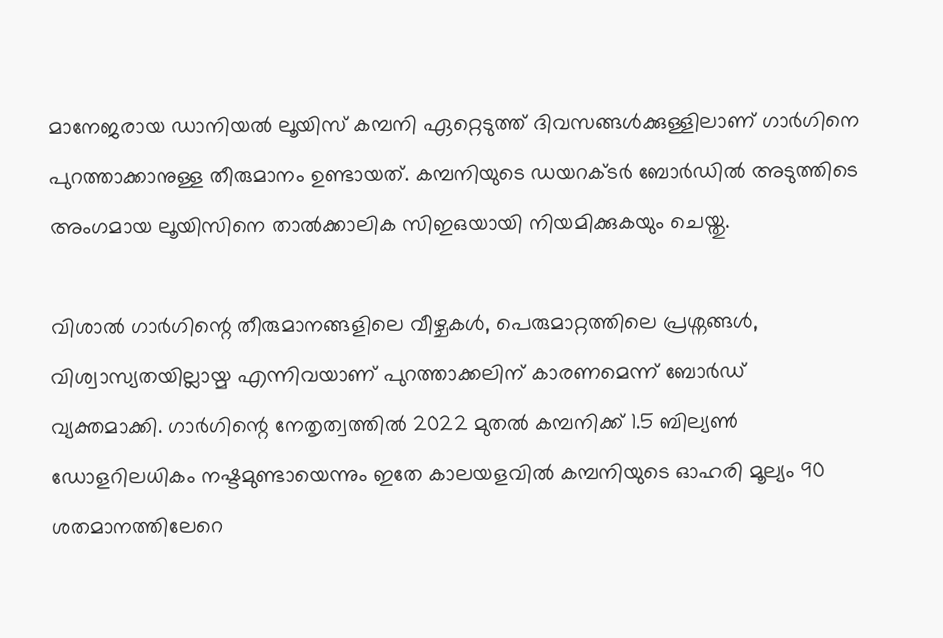മാനേജരായ ഡാനിയൽ ലൂയിസ് കമ്പനി ഏറ്റെടുത്ത് ദിവസങ്ങൾക്കുള്ളിലാണ് ഗാർഗിനെ പുറത്താക്കാനുള്ള തീരുമാനം ഉണ്ടായത്. കമ്പനിയുടെ ഡയറക്ടർ ബോർഡിൽ അടുത്തിടെ അംഗമായ ലൂയിസിനെ താൽക്കാലിക സിഇഒയായി നിയമിക്കുകയും ചെയ്തു.

വിശാൽ ഗാർഗിന്റെ തീരുമാനങ്ങളിലെ വീഴ്ചകൾ, പെരുമാറ്റത്തിലെ പ്രശ്നങ്ങൾ, വിശ്വാസ്യതയില്ലായ്മ എന്നിവയാണ് പുറത്താക്കലിന് കാരണമെന്ന് ബോർഡ് വ്യക്തമാക്കി. ഗാർഗിന്റെ നേതൃത്വത്തിൽ 2022 മുതൽ കമ്പനിക്ക് 1.5 ബില്യൺ ഡോളറിലധികം നഷ്ടമുണ്ടായെന്നും ഇതേ കാലയളവിൽ കമ്പനിയുടെ ഓഹരി മൂല്യം 90 ശതമാനത്തിലേറെ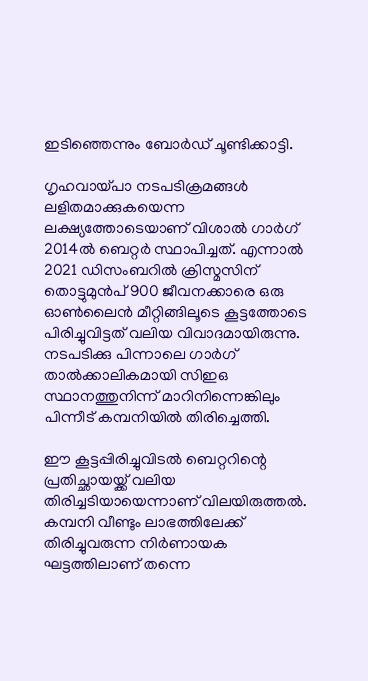ഇടിഞ്ഞെന്നും ബോർഡ് ചൂണ്ടിക്കാട്ടി.

ഗൃഹവായ്പാ നടപടിക്രമങ്ങൾ ലളിതമാക്കുകയെന്ന ലക്ഷ്യത്തോടെയാണ് വിശാൽ ഗാർഗ് 2014ൽ ബെറ്റർ സ്ഥാപിച്ചത്. എന്നാൽ 2021 ഡിസംബറിൽ ക്രിസ്മസിന് തൊട്ടുമുൻപ് 900 ജീവനക്കാരെ ഒരു ഓൺലൈൻ മീറ്റിങ്ങിലൂടെ കൂട്ടത്തോടെ പിരിച്ചുവിട്ടത് വലിയ വിവാദമായിരുന്നു. നടപടിക്കു പിന്നാലെ ഗാർഗ് താൽക്കാലികമായി സിഇഒ സ്ഥാനത്തുനിന്ന് മാറിനിന്നെങ്കിലും പിന്നീട് കമ്പനിയിൽ തിരിച്ചെത്തി.

ഈ കൂട്ടപ്പിരിച്ചുവിടൽ ബെറ്ററിന്റെ പ്രതിച്ഛായയ്ക്ക് വലിയ തിരിച്ചടിയായെന്നാണ് വിലയിരുത്തൽ. കമ്പനി വീണ്ടും ലാഭത്തിലേക്ക് തിരിച്ചുവരുന്ന നിർണായക ഘട്ടത്തിലാണ് തന്നെ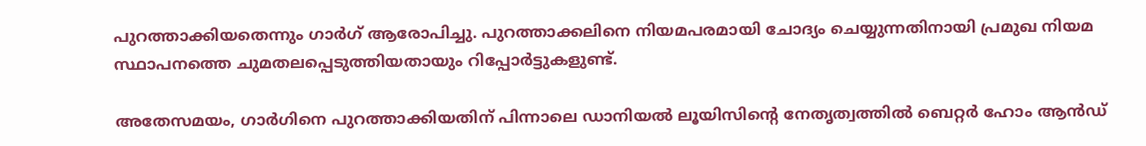പുറത്താക്കിയതെന്നും ഗാർഗ് ആരോപിച്ചു. പുറത്താക്കലിനെ നിയമപരമായി ചോദ്യം ചെയ്യുന്നതിനായി പ്രമുഖ നിയമ സ്ഥാപനത്തെ ചുമതലപ്പെടുത്തിയതായും റിപ്പോർട്ടുകളുണ്ട്.

അതേസമയം, ഗാർഗിനെ പുറത്താക്കിയതിന് പിന്നാലെ ഡാനിയൽ ലൂയിസിന്റെ നേതൃത്വത്തിൽ ബെറ്റർ ഹോം ആൻഡ്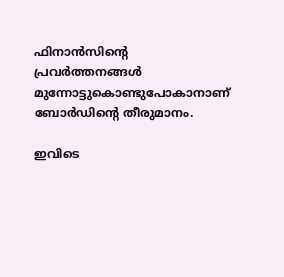ഫിനാൻസിന്റെ പ്രവർത്തനങ്ങൾ മുന്നോട്ടുകൊണ്ടുപോകാനാണ് ബോർഡിന്റെ തീരുമാനം.

ഇവിടെ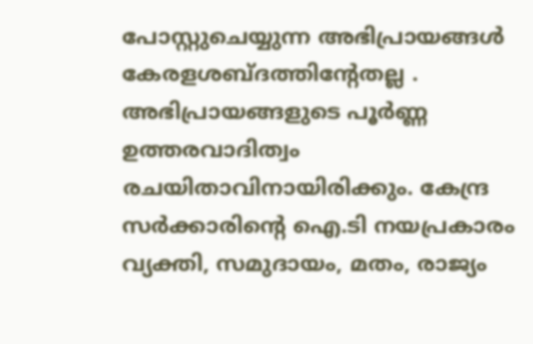പോസ്റ്റുചെയ്യുന്ന അഭിപ്രായങ്ങള്‍ കേരളശബ്‌ദത്തിന്റേതല്ല . അഭിപ്രായങ്ങളുടെ പൂര്‍ണ്ണ ഉത്തരവാദിത്വം രചയിതാവിനായിരിക്കും. കേന്ദ്ര സർക്കാരിന്റെ ഐ.ടി നയപ്രകാരം വ്യക്തി, സമുദായം, മതം, രാജ്യം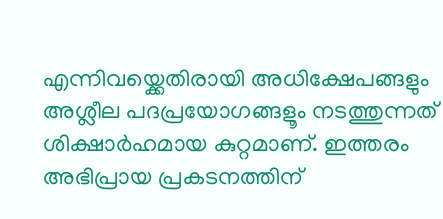എന്നിവയ്ക്കെതിരായി അധിക്ഷേപങ്ങളും അശ്ലീല പദപ്രയോഗങ്ങളൂം നടത്തുന്നത് ശിക്ഷാര്‍ഹമായ കുറ്റമാണ്. ഇത്തരം അഭിപ്രായ പ്രകടനത്തിന്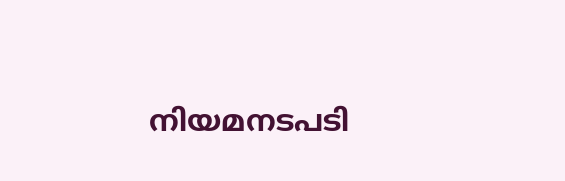നിയമനടപടി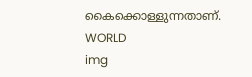കൈക്കൊള്ളുന്നതാണ്.
WORLD
img